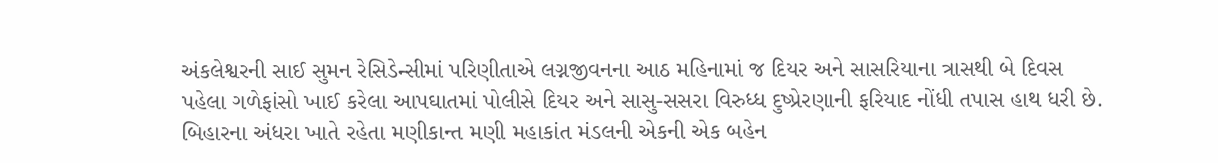અંકલેશ્વરની સાઈ સુમન રેસિડેન્સીમાં પરિણીતાએ લગ્નજીવનના આઠ મહિનામાં જ દિયર અને સાસરિયાના ત્રાસથી બે દિવસ પહેલા ગળેફાંસો ખાઈ કરેલા આપઘાતમાં પોલીસે દિયર અને સાસુ-સસરા વિરુધ્ધ દુષ્પ્રેરણાની ફરિયાદ નોંધી તપાસ હાથ ધરી છે. બિહારના અંધરા ખાતે રહેતા મણીકાન્ત મણી મહાકાંત મંડલની એકની એક બહેન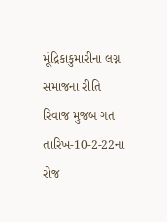મૂંદ્રિકાકુમારીના લગ્ન સમાજના રીતિ રિવાજ મુજબ ગત તારિખ-10-2-22ના રોજ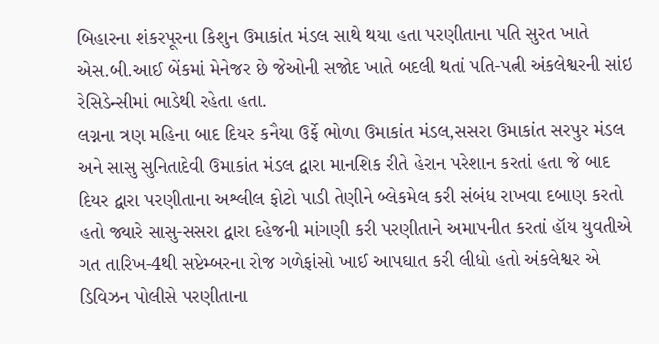બિહારના શંકરપૂરના કિશુન ઉમાકાંત મંડલ સાથે થયા હતા પરણીતાના પતિ સુરત ખાતે એસ.બી.આઈ બેંકમાં મેનેજર છે જેઓની સજોદ ખાતે બદલી થતાં પતિ-પત્ની અંકલેશ્વરની સાંઇ રેસિડેન્સીમાં ભાડેથી રહેતા હતા.
લગ્નના ત્રણ મહિના બાદ દિયર કનૈયા ઉર્ફે ભોળા ઉમાકાંત મંડલ,સસરા ઉમાકાંત સરપુર મંડલ અને સાસુ સુનિતાદેવી ઉમાકાંત મંડલ દ્વારા માનશિક રીતે હેરાન પરેશાન કરતાં હતા જે બાદ દિયર દ્વારા પરણીતાના અશ્લીલ ફોટો પાડી તેણીને બ્લેકમેલ કરી સંબંધ રાખવા દબાણ કરતો હતો જ્યારે સાસુ-સસરા દ્વારા દહેજની માંગણી કરી પરણીતાને અમાપનીત કરતાં હૉય યુવતીએ ગત તારિખ-4થી સપ્ટેમ્બરના રોજ ગળેફાંસો ખાઈ આપઘાત કરી લીધો હતો અંકલેશ્વર એ ડિવિઝન પોલીસે પરણીતાના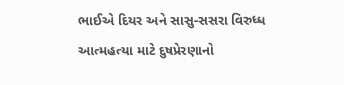ભાઈએ દિયર અને સાસુ-સસરા વિરુધ્ધ આત્મહત્યા માટે દુષપ્રેરણાનો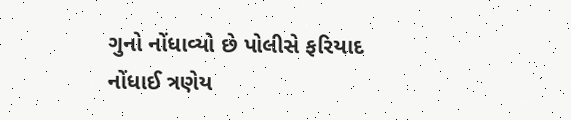ગુનો નોંધાવ્યો છે પોલીસે ફરિયાદ નોંધાઈ ત્રણેય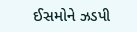ઈસમોને ઝડપી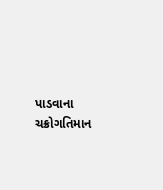પાડવાના ચક્રોગતિમાન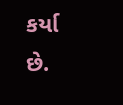કર્યા છે.